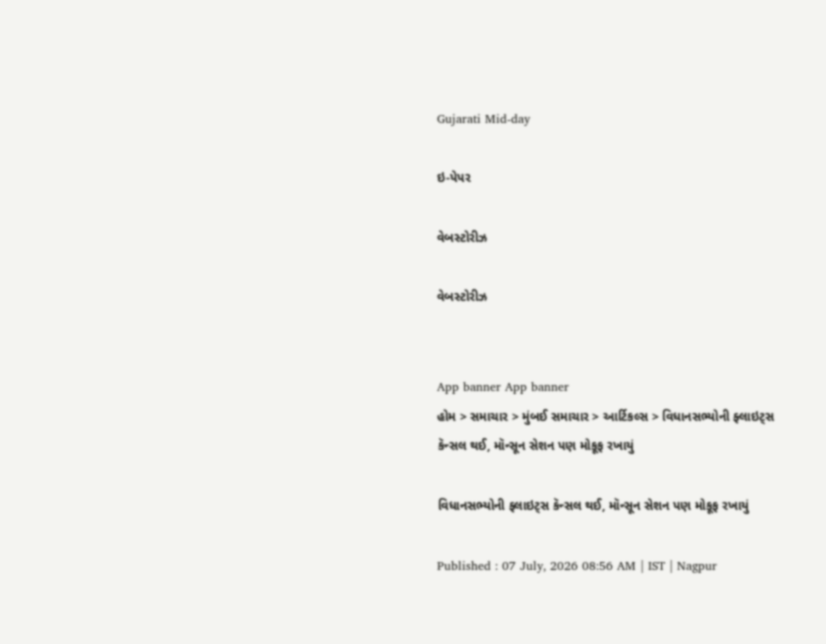Gujarati Mid-day

ઇ-પેપર

વેબસ્ટોરીઝ

વેબસ્ટોરીઝ


App banner App banner
હોમ > સમાચાર > મુંબઈ સમાચાર > આર્ટિકલ્સ > વિધાનસભ્યોની ફ્લાઇટ્સ કૅન્સલ થઈ, મૉન્સૂન સેશન પણ મોકૂફ રખાયું

વિધાનસભ્યોની ફ્લાઇટ્સ કૅન્સલ થઈ, મૉન્સૂન સેશન પણ મોકૂફ રખાયું

Published : 07 July, 2026 08:56 AM | IST | Nagpur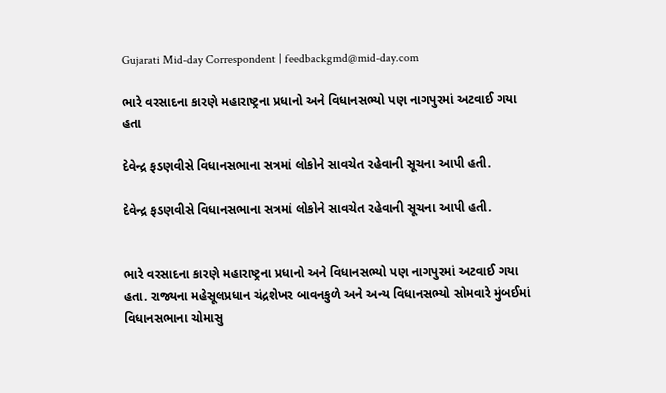Gujarati Mid-day Correspondent | feedbackgmd@mid-day.com

ભારે વરસાદના કારણે મહારાષ્ટ્રના પ્રધાનો અને વિધાનસભ્યો પણ નાગપુરમાં અટવાઈ ગયા હતા

દેવેન્દ્ર ફડણવીસે વિધાનસભાના સત્રમાં લોકોને સાવચેત રહેવાની સૂચના આપી હતી.

દેવેન્દ્ર ફડણવીસે વિધાનસભાના સત્રમાં લોકોને સાવચેત રહેવાની સૂચના આપી હતી.


ભારે વરસાદના કારણે મહારાષ્ટ્રના પ્રધાનો અને વિધાનસભ્યો પણ નાગપુરમાં અટવાઈ ગયા હતા. રાજ્યના મહેસૂલપ્રધાન ચંદ્રશેખર બાવનકુળે અને અન્ય વિધાનસભ્યો સોમવારે મુંબઈમાં વિધાનસભાના ચોમાસુ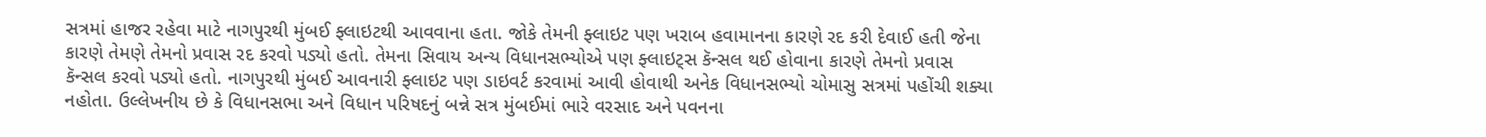સત્રમાં હાજર રહેવા માટે નાગપુરથી મુંબઈ ફ્લાઇટથી આવવાના હતા. જોકે તેમની ફ્લાઇટ પણ ખરાબ હવામાનના કારણે રદ કરી દેવાઈ હતી જેના કારણે તેમણે તેમનો પ્રવાસ રદ કરવો પડ્યો હતો. તેમના સિવાય અન્ય વિધાનસભ્યોએ પણ ફ્લાઇટ્સ કૅન્સલ થઈ હોવાના કારણે તેમનો પ્રવાસ કૅન્સલ કરવો પડ્યો હતો. નાગપુરથી મુંબઈ આવનારી ફ્લાઇટ પણ ડાઇવર્ટ કરવામાં આવી હોવાથી અનેક વિધાનસભ્યો ચોમાસુ સત્રમાં પહોંચી શક્યા નહોતા. ઉલ્લેખનીય છે કે વિધાનસભા અને વિધાન પરિષદનું બન્ને સત્ર મુંબઈમાં ભારે વરસાદ અને પવનના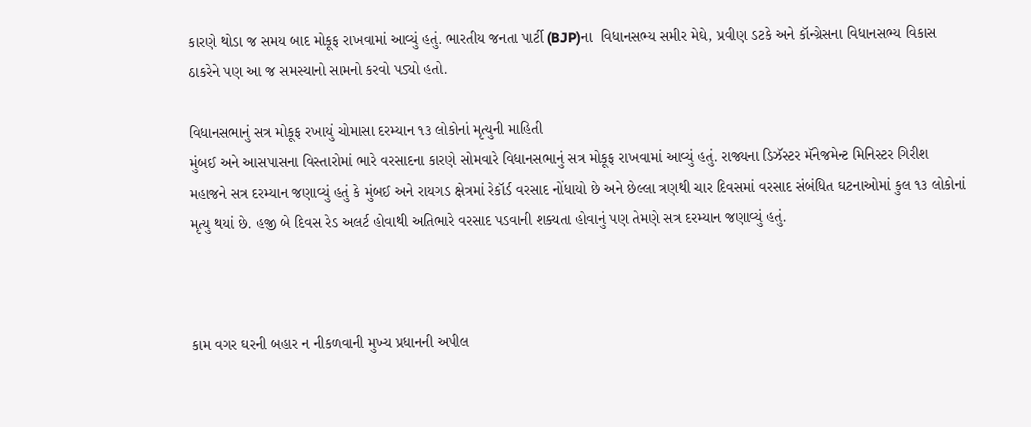કારણે થોડા જ સમય બાદ મોકૂફ રાખવામાં આવ્યું હતું. ભારતીય જનતા પાર્ટી (BJP)ના  વિધાનસભ્ય સમીર મેઘે, પ્રવીણ ડટકે અને કૉન્ગ્રેસના વિધાનસભ્ય વિકાસ ઠાકરેને પણ આ જ સમસ્યાનો સામનો કરવો પડ્યો હતો.

વિધાનસભાનું સત્ર મોકૂફ રખાયું ચોમાસા દરમ્યાન ૧૩ લોકોનાં મૃત્યુની માહિતી
મુંબઈ અને આસપાસના વિસ્તારોમાં ભારે વરસાદના કારણે સોમવારે વિધાનસભાનું સત્ર મોકૂફ રાખવામાં આવ્યું હતું. રાજ્યના ડિઝૅસ્ટર મૅનેજમેન્ટ મિનિસ્ટર ગિરીશ મહાજને સત્ર દરમ્યાન જણાવ્યું હતું કે મુંબઈ અને રાયગડ ક્ષેત્રમાં રેકૉર્ડ વરસાદ નોંધાયો છે અને છેલ્લા ત્રણથી ચાર દિવસમાં વરસાદ સંબંધિત ઘટનાઓમાં કુલ ૧૩ લોકોનાં મૃત્યુ થયાં છે. હજી બે દિવસ રેડ અલર્ટ હોવાથી અતિભારે વરસાદ પડવાની શક્યતા હોવાનું પણ તેમણે સત્ર દરમ્યાન જણાવ્યું હતું.



કામ વગર ઘરની બહાર ન નીકળવાની મુખ્ય પ્રધાનની અપીલ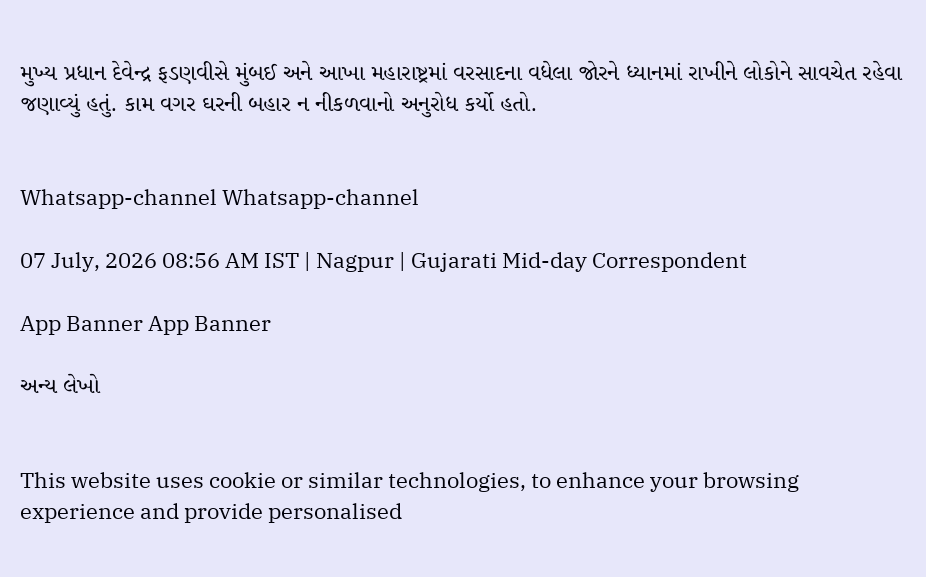મુખ્ય પ્રધાન દેવેન્દ્ર ફડણવીસે મુંબઈ અને આખા મહારાષ્ટ્રમાં વરસાદના વધેલા જોરને ધ્યાનમાં રાખીને લોકોને સાવચેત રહેવા જણાવ્યું હતું. કામ વગર ઘરની બહાર ન નીકળવાનો અનુરોધ કર્યો હતો.


Whatsapp-channel Whatsapp-channel

07 July, 2026 08:56 AM IST | Nagpur | Gujarati Mid-day Correspondent

App Banner App Banner

અન્ય લેખો


This website uses cookie or similar technologies, to enhance your browsing experience and provide personalised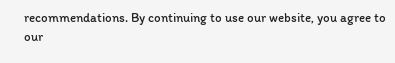recommendations. By continuing to use our website, you agree to our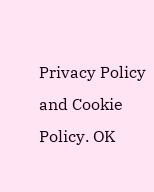Privacy Policy and Cookie Policy. OK